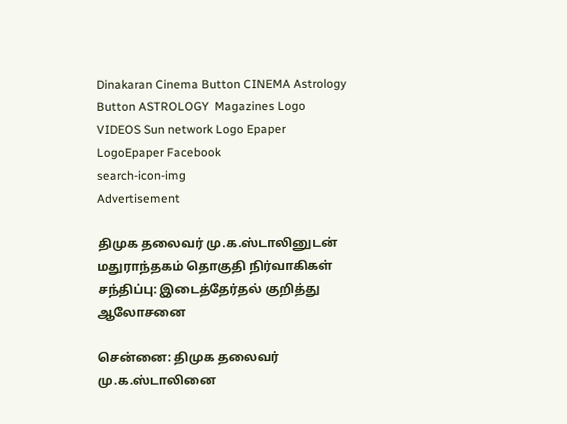Dinakaran Cinema Button CINEMA Astrology Button ASTROLOGY  Magazines Logo VIDEOS Sun network Logo Epaper LogoEpaper Facebook
search-icon-img
Advertisement

திமுக தலைவர் மு.க.ஸ்டாலினுடன் மதுராந்தகம் தொகுதி நிர்வாகிகள் சந்திப்பு: இடைத்தேர்தல் குறித்து ஆலோசனை

சென்னை: திமுக தலைவர் மு.க.ஸ்டாலினை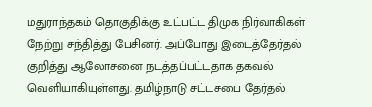மதுராந்தகம் தொகுதிக்கு உட்பட்ட திமுக நிர்வாகிகள் நேற்று சந்தித்து பேசினர். அப்போது இடைத்தேர்தல் குறித்து ஆலோசனை நடத்தப்பட்டதாக தகவல் வெளியாகியுள்ளது. தமிழ்நாடு சட்டசபை தேர்தல்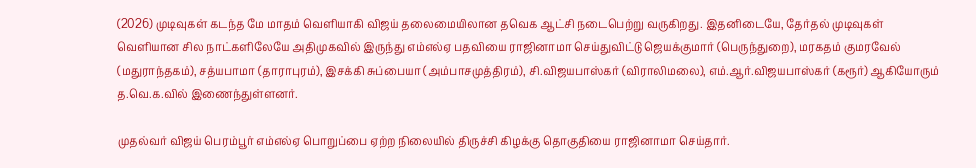(2026) முடிவுகள் கடந்த மே மாதம் வெளியாகி விஜய் தலைமையிலான தவெக ஆட்சி நடைபெற்று வருகிறது. இதனிடையே, தேர்தல் முடிவுகள் வெளியான சில நாட்களிலேயே அதிமுகவில் இருந்து எம்எல்ஏ பதவியை ராஜினாமா செய்துவிட்டு ஜெயக்குமார் (பெருந்துறை), மரகதம் குமரவேல் (மதுராந்தகம்), சத்யபாமா (தாராபுரம்), இசக்கி சுப்பையா (அம்பாசமுத்திரம்), சி.விஜயபாஸ்கர் (விராலிமலை), எம்.ஆர்.விஜயபாஸ்கர் (கரூர்) ஆகியோரும் த.வெ.க.வில் இணைந்துள்ளனர்.

முதல்வர் விஜய் பெரம்பூர் எம்எல்ஏ பொறுப்பை ஏற்ற நிலையில் திருச்சி கிழக்கு தொகுதியை ராஜினாமா செய்தார்.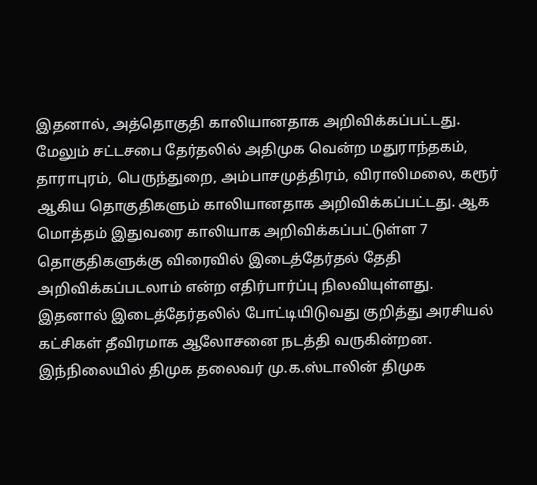இதனால், அத்தொகுதி காலியானதாக அறிவிக்கப்பட்டது. மேலும் சட்டசபை தேர்தலில் அதிமுக வென்ற மதுராந்தகம், தாராபுரம், பெருந்துறை, அம்பாசமுத்திரம், விராலிமலை, கரூர் ஆகிய தொகுதிகளும் காலியானதாக அறிவிக்கப்பட்டது. ஆக மொத்தம் இதுவரை காலியாக அறிவிக்கப்பட்டுள்ள 7 தொகுதிகளுக்கு விரைவில் இடைத்தேர்தல் தேதி அறிவிக்கப்படலாம் என்ற எதிர்பார்ப்பு நிலவியுள்ளது. இதனால் இடைத்தேர்தலில் போட்டியிடுவது குறித்து அரசியல் கட்சிகள் தீவிரமாக ஆலோசனை நடத்தி வருகின்றன. இந்நிலையில் திமுக தலைவர் மு.க.ஸ்டாலின் திமுக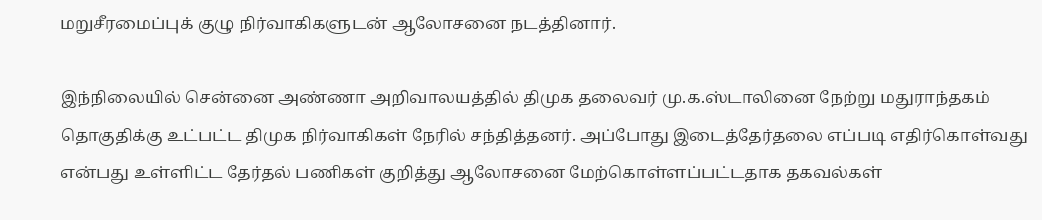மறுசீரமைப்புக் குழு நிர்வாகிகளுடன் ஆலோசனை நடத்தினார்.

இந்நிலையில் சென்னை அண்ணா அறிவாலயத்தில் திமுக தலைவர் மு.க.ஸ்டாலினை நேற்று மதுராந்தகம் தொகுதிக்கு உட்பட்ட திமுக நிர்வாகிகள் நேரில் சந்தித்தனர். அப்போது இடைத்தேர்தலை எப்படி எதிர்கொள்வது என்பது உள்ளிட்ட தேர்தல் பணிகள் குறித்து ஆலோசனை மேற்கொள்ளப்பட்டதாக தகவல்கள்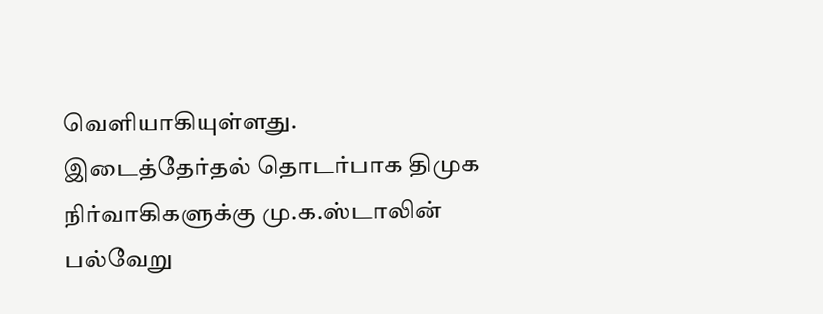வெளியாகியுள்ளது. இடைத்தேர்தல் தொடர்பாக திமுக நிர்வாகிகளுக்கு மு.க.ஸ்டாலின் பல்வேறு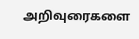அறிவுரைகளை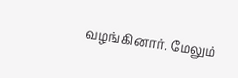வழங்கினார். மேலும்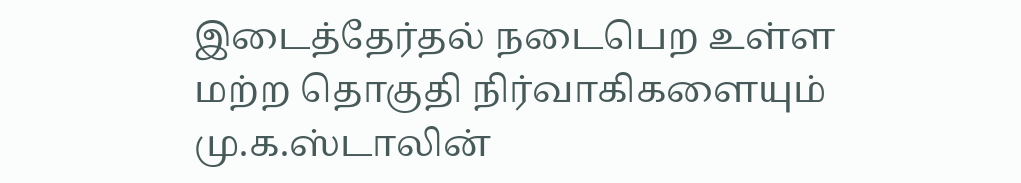இடைத்தேர்தல் நடைபெற உள்ள மற்ற தொகுதி நிர்வாகிகளையும் மு.க.ஸ்டாலின்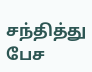சந்தித்து பேச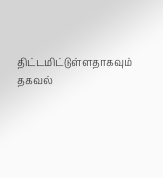திட்டமிட்டுள்ளதாகவும் தகவல்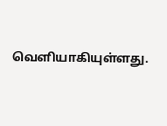வெளியாகியுள்ளது.